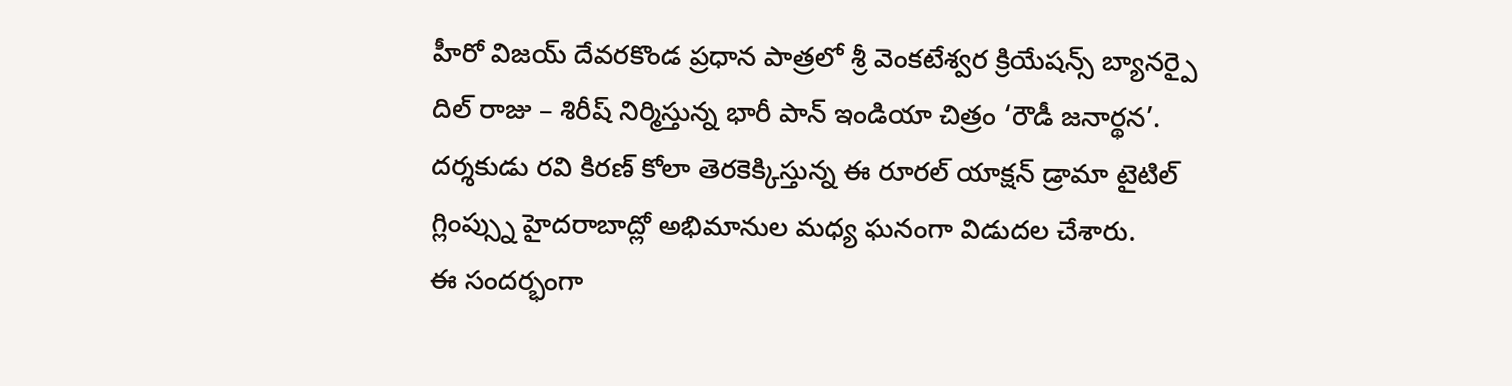హీరో విజయ్ దేవరకొండ ప్రధాన పాత్రలో శ్రీ వెంకటేశ్వర క్రియేషన్స్ బ్యానర్పై దిల్ రాజు – శిరీష్ నిర్మిస్తున్న భారీ పాన్ ఇండియా చిత్రం ‘రౌడీ జనార్థన’. దర్శకుడు రవి కిరణ్ కోలా తెరకెక్కిస్తున్న ఈ రూరల్ యాక్షన్ డ్రామా టైటిల్ గ్లింప్స్ను హైదరాబాద్లో అభిమానుల మధ్య ఘనంగా విడుదల చేశారు.
ఈ సందర్భంగా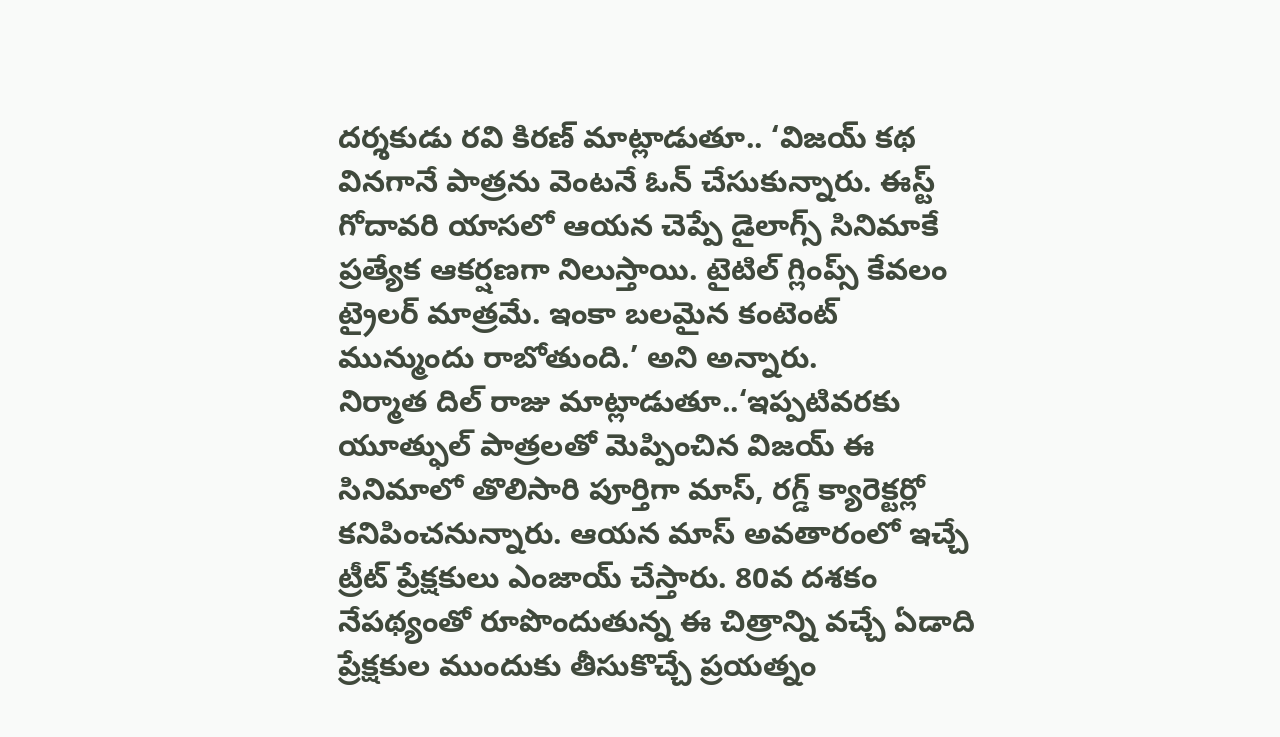దర్శకుడు రవి కిరణ్ మాట్లాడుతూ.. ‘విజయ్ కథ వినగానే పాత్రను వెంటనే ఓన్ చేసుకున్నారు. ఈస్ట్ గోదావరి యాసలో ఆయన చెప్పే డైలాగ్స్ సినిమాకే ప్రత్యేక ఆకర్షణగా నిలుస్తాయి. టైటిల్ గ్లింప్స్ కేవలం ట్రైలర్ మాత్రమే. ఇంకా బలమైన కంటెంట్ మున్ముందు రాబోతుంది.’ అని అన్నారు.
నిర్మాత దిల్ రాజు మాట్లాడుతూ..‘ఇప్పటివరకు యూత్ఫుల్ పాత్రలతో మెప్పించిన విజయ్ ఈ సినిమాలో తొలిసారి పూర్తిగా మాస్, రగ్డ్ క్యారెక్టర్లో కనిపించనున్నారు. ఆయన మాస్ అవతారంలో ఇచ్చే ట్రీట్ ప్రేక్షకులు ఎంజాయ్ చేస్తారు. 80వ దశకం నేపథ్యంతో రూపొందుతున్న ఈ చిత్రాన్ని వచ్చే ఏడాది ప్రేక్షకుల ముందుకు తీసుకొచ్చే ప్రయత్నం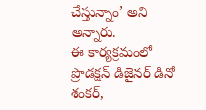చేస్తున్నాం’ అని అన్నారు.
ఈ కార్యక్రమంలో ప్రొడక్షన్ డిజైనర్ డినో శంకర్,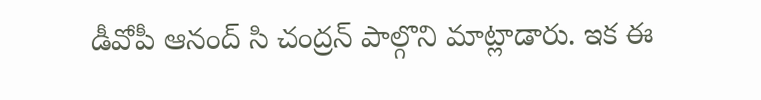డీవోపీ ఆనంద్ సి చంద్రన్ పాల్గొని మాట్లాడారు. ఇక ఈ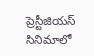ప్రెస్టీజియస్ సినిమాలో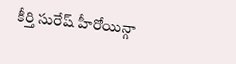కీర్తి సురేష్ హీరోయిన్గా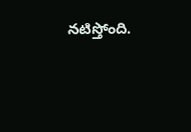నటిస్తోంది.